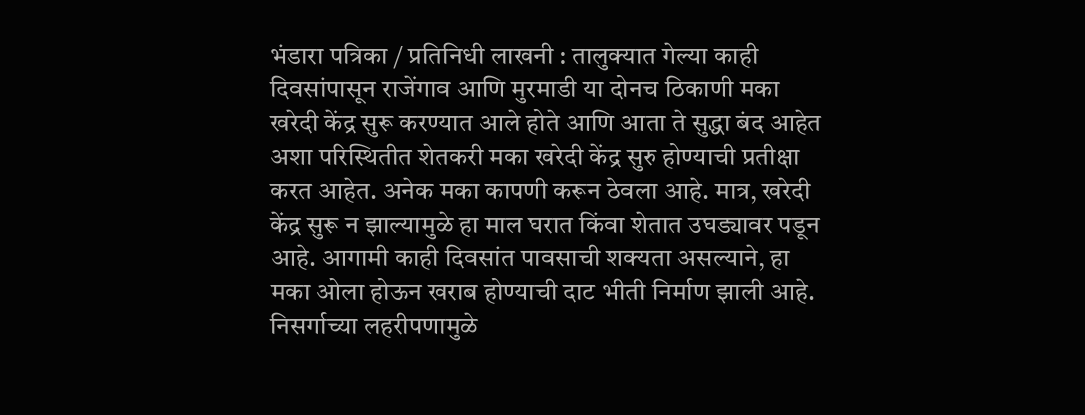भंडारा पत्रिका / प्रतिनिधी लाखनी : तालुक्यात गेल्या काही दिवसांपासून राजेंगाव आणि मुरमाडी या दोनच ठिकाणी मका खरेदी केंद्र सुरू करण्यात आले होते आणि आता ते सुद्धा बंद आहेत अशा परिस्थितीत शेतकरी मका खरेदी केंद्र सुरु होण्याची प्रतीक्षा करत आहेत. अनेक मका कापणी करून ठेवला आहे. मात्र, खरेदी केंद्र सुरू न झाल्यामुळे हा माल घरात किंवा शेतात उघड्यावर पडून आहे. आगामी काही दिवसांत पावसाची शक्यता असल्याने, हा मका ओला होऊन खराब होण्याची दाट भीती निर्माण झाली आहे. निसर्गाच्या लहरीपणामुळे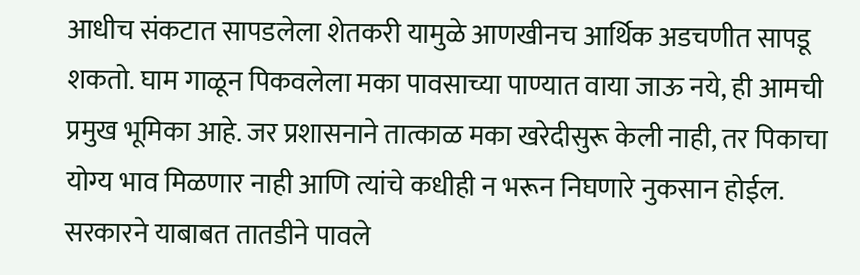आधीच संकटात सापडलेला शेतकरी यामुळे आणखीनच आर्थिक अडचणीत सापडू शकतो. घाम गाळून पिकवलेला मका पावसाच्या पाण्यात वाया जाऊ नये, ही आमची प्रमुख भूमिका आहे. जर प्रशासनाने तात्काळ मका खरेदीसुरू केली नाही, तर पिकाचा योग्य भाव मिळणार नाही आणि त्यांचे कधीही न भरून निघणारे नुकसान होईल. सरकारने याबाबत तातडीने पावले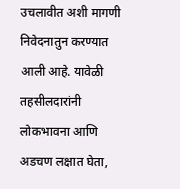उचलावीत अशी मागणी निवेदनातुन करण्यात आली आहे. यावेळी तहसीलदारांनी लोकभावना आणि अडचण लक्षात घेता,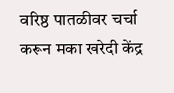वरिष्ठ पातळीवर चर्चा करून मका खरेदी केंद्र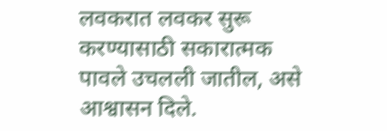लवकरात लवकर सुरू करण्यासाठी सकारात्मक पावले उचलली जातील, असे आश्वासन दिले.